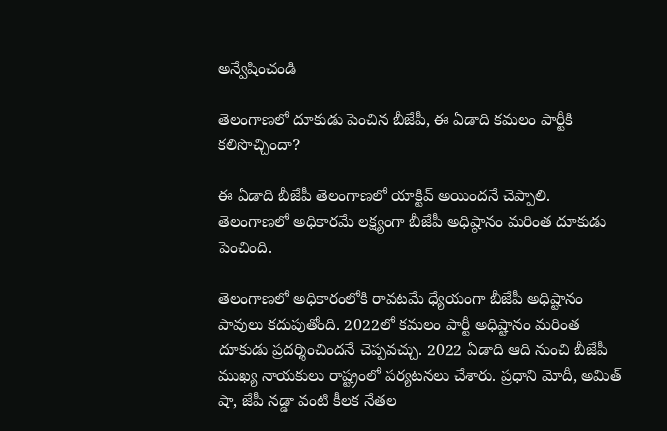అన్వేషించండి

తెలంగాణలో దూకుడు పెంచిన బీజేపీ, ఈ ఏడాది కమలం పార్టీకి కలిసొచ్చిందా?

ఈ ఏడాది బీజేపీ తెలంగాణలో యాక్టివ్ అయిందనే చెప్పాలి. తెలంగాణలో అధికారమే లక్ష్యంగా బీజేపీ అధిష్ఠానం మరింత దూకుడు పెంచింది.

తెలంగాణలో అధికారంలోకి రావటమే ధ్యేయంగా బీజేపీ అధిష్టానం పావులు కదుపుతోంది. 2022లో కమలం పార్టీ అధిష్టానం మరింత దూకుడు ప్రదర్శించిందనే చెప్పవచ్చు. 2022 ఏడాది ఆది నుంచి బీజేపీ ముఖ్య నాయకులు రాష్ట్రంలో పర్యటనలు చేశారు. ప్రధాని మోదీ, అమిత్ షా, జేపీ నడ్డా వంటి కీలక నేతల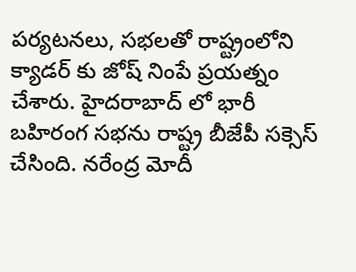పర్యటనలు, సభలతో రాష్ట్రంలోని క్యాడర్ కు జోష్ నింపే ప్రయత్నం చేశారు. హైదరాబాద్ లో భారీ బహిరంగ సభను రాష్ట్ర బీజేపీ సక్సెస్ చేసింది. నరేంద్ర మోదీ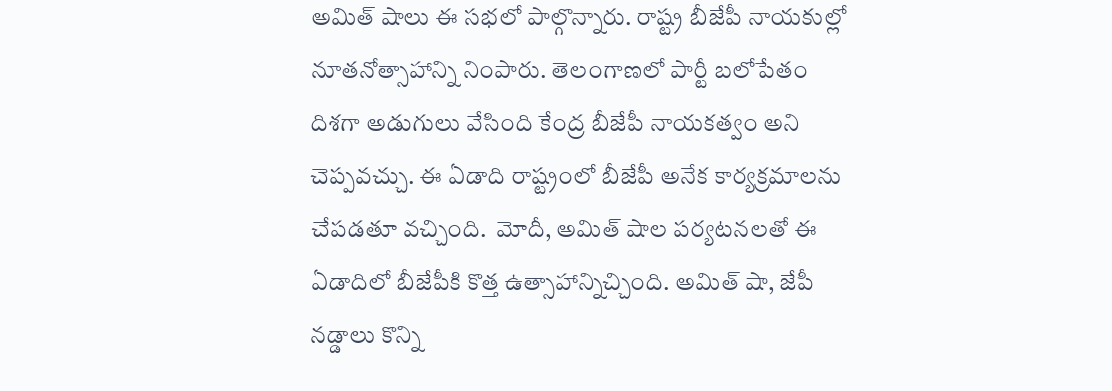అమిత్ షాలు ఈ సభలో పాల్గొన్నారు. రాష్ట్ర బీజేపీ నాయకుల్లో నూతనోత్సాహాన్ని నింపారు. తెలంగాణలో పార్టీ బలోపేతం దిశగా అడుగులు వేసింది కేంద్ర బీజేపీ నాయకత్వం అని చెప్పవచ్చు. ఈ ఏడాది రాష్ట్రంలో బీజేపీ అనేక కార్యక్రమాలను చేపడతూ వచ్చింది.  మోదీ, అమిత్ షాల పర్యటనలతో ఈ ఏడాదిలో బీజేపీకి కొత్త ఉత్సాహాన్నిచ్చింది. అమిత్ షా, జేపీ నడ్డాలు కొన్ని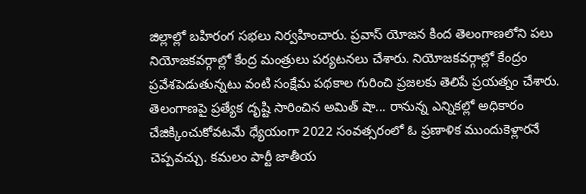జిల్లాల్లో బహిరంగ సభలు నిర్వహించారు. ప్రవాస్ యోజన కింద తెలంగాణలోని పలు నియోజకవర్గాల్లో కేంద్ర మంత్రులు పర్యటనలు చేశారు. నియోజకవర్గాల్లో కేంద్రం ప్రవేశపెడుతున్నటు వంటి సంక్షేమ పథకాల గురించి ప్రజలకు తెలిపే ప్రయత్నం చేశారు. తెలంగాణపై ప్రత్యేక దృష్టి సారించిన అమిత్ షా... రానున్న ఎన్నికల్లో అధికారం చేజిక్కించుకోవటమే ధ్యేయంగా 2022 సంవత్సరంలో ఓ ప్రణాళిక ముందుకెళ్లారనే చెప్పవచ్చు. కమలం పార్టీ జాతీయ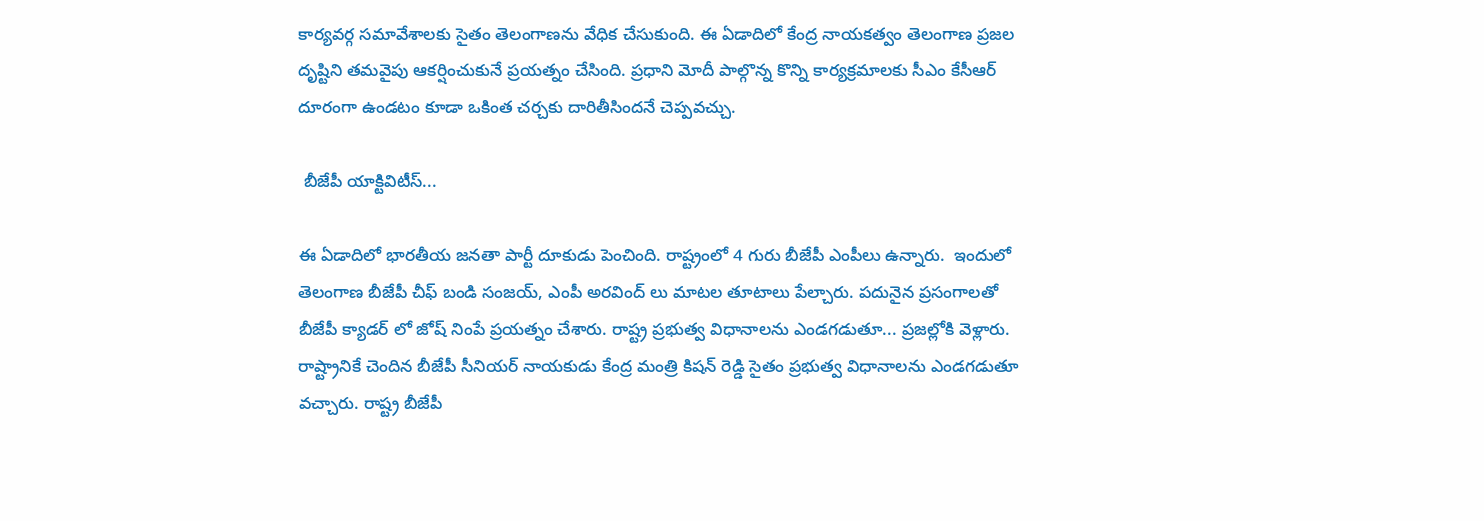కార్యవర్గ సమావేశాలకు సైతం తెలంగాణను వేధిక చేసుకుంది. ఈ ఏడాదిలో కేంద్ర నాయకత్వం తెలంగాణ ప్రజల దృష్టిని తమవైపు ఆకర్షించుకునే ప్రయత్నం చేసింది. ప్రధాని మోదీ పాల్గొన్న కొన్ని కార్యక్రమాలకు సీఎం కేసీఆర్ దూరంగా ఉండటం కూడా ఒకింత చర్చకు దారితీసిందనే చెప్పవచ్చు.

 బీజేపీ యాక్టివిటీస్...

ఈ ఏడాదిలో భారతీయ జనతా పార్టీ దూకుడు పెంచింది. రాష్ట్రంలో 4 గురు బీజేపీ ఎంపీలు ఉన్నారు.  ఇందులో తెలంగాణ బీజేపీ చీఫ్ బండి సంజయ్, ఎంపీ అరవింద్ లు మాటల తూటాలు పేల్చారు. పదునైన ప్రసంగాలతో బీజేపీ క్యాడర్ లో జోష్ నింపే ప్రయత్నం చేశారు. రాష్ట్ర ప్రభుత్వ విధానాలను ఎండగడుతూ... ప్రజల్లోకి వెళ్లారు. రాష్ట్రానికే చెందిన బీజేపీ సీనియర్ నాయకుడు కేంద్ర మంత్రి కిషన్ రెడ్డి సైతం ప్రభుత్వ విధానాలను ఎండగడుతూ వచ్చారు. రాష్ట్ర బీజేపీ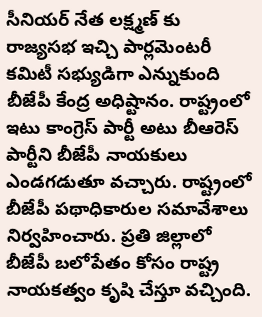సీనియర్ నేత లక్ష్మణ్ కు రాజ్యసభ ఇచ్చి పార్లమెంటరీ కమిటీ సభ్యుడిగా ఎన్నుకుంది బీజేపీ కేంద్ర అధిష్టానం. రాష్ట్రంలో ఇటు కాంగ్రెస్ పార్టీ అటు బీఆరెస్ పార్టీని బీజేపీ నాయకులు ఎండగడుతూ వచ్చారు. రాష్ట్రంలో బీజేపీ పథాధికారుల సమావేశాలు నిర్వహించారు. ప్రతి జిల్లాలో బీజేపీ బలోపేతం కోసం రాష్ట్ర నాయకత్వం కృషి చేస్తూ వచ్చింది.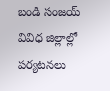బండి సంజయ్ వివిధ జిల్లాల్లో పర్యటనలు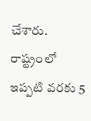చేశారు. రాష్ట్రంలో ఇప్పటి వరకు 5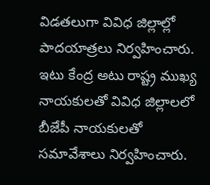విడతలుగా వివిధ జిల్లాల్లో పాదయాత్రలు నిర్వహించారు. ఇటు కేంద్ర అటు రాష్ట్ర ముఖ్య నాయకులతో వివిధ జిల్లాలలో బీజేపీ నాయకులతో సమావేశాలు నిర్వహించారు.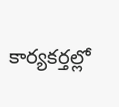కార్యకర్తల్లో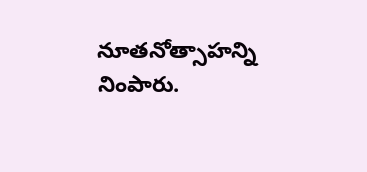నూతనోత్సాహన్ని నింపారు.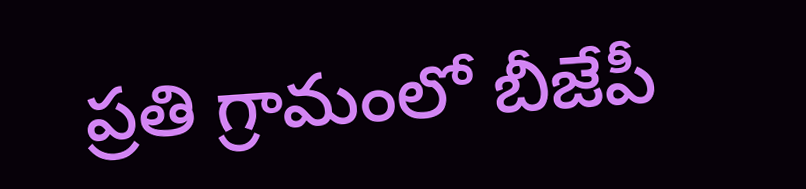ప్రతి గ్రామంలో బీజేపీ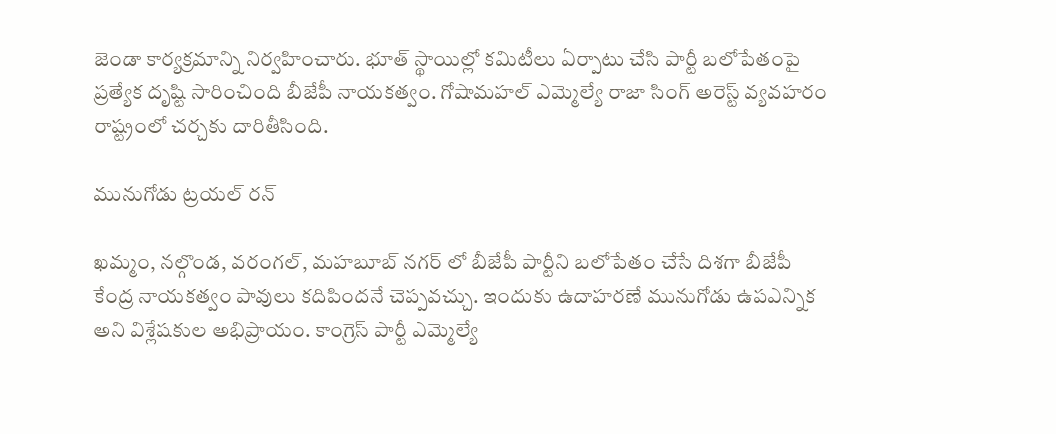జెండా కార్యక్రమాన్ని నిర్వహించారు. భూత్ స్థాయిల్లో కమిటీలు ఏర్పాటు చేసి పార్టీ బలోపేతంపై ప్రత్యేక దృష్టి సారించింది బీజేపీ నాయకత్వం. గోషామహల్ ఎమ్మెల్యే రాజా సింగ్ అరెస్ట్ వ్యవహరం రాష్ట్రంలో చర్చకు దారితీసింది.

మునుగోడు ట్రయల్ రన్

ఖమ్మం, నల్గొండ, వరంగల్, మహబూబ్ నగర్ లో బీజేపీ పార్టీని బలోపేతం చేసే దిశగా బీజేపీ కేంద్ర నాయకత్వం పావులు కదిపిందనే చెప్పవచ్చు. ఇందుకు ఉదాహరణే మునుగోడు ఉపఎన్నిక అని విశ్లేషకుల అభిప్రాయం. కాంగ్రెస్ పార్టీ ఎమ్మెల్యే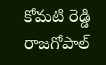కోమటి రెడ్డి రాజగోపాల్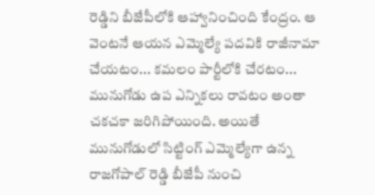రెడ్డిని బీజేపీలోకి ఆహ్వానించింది కేంద్రం. ఆ వెంటనే ఆయన ఎమ్మెల్యే పదవికి రాజీనామా చేయటం... కమలం పార్టీలోకి చేరటం... మునుగోడు ఉప ఎన్నికలు రావటం అంతా చకచకా జరిగిపోయింది. అయితే మునుగోడులో సిట్టింగ్ ఎమ్మెల్యేగా ఉన్న రాజగోపాల్ రెడ్డి బీజేపీ నుంచి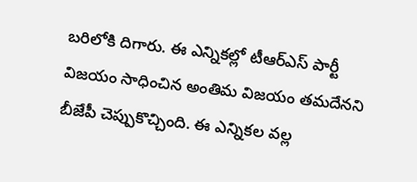బరిలోకి దిగారు. ఈ ఎన్నికల్లో టీఆర్ఎస్ పార్టీ విజయం సాధించిన అంతిమ విజయం తమదేనని బీజేపీ చెప్పుకొచ్చింది. ఈ ఎన్నికల వల్ల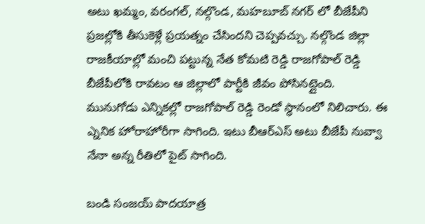అటు ఖమ్మం, వరంగల్, నల్గొండ, మహబూబ్ నగర్ లో బీజేపీని ప్రజల్లోకి తీసుకెళ్లే ప్రయత్నం చేసిందని చెప్పవచ్చు. నల్గొండ జిల్లా రాజకీయాల్లో మంచి పట్టున్న నేత కోమటి రెడ్డి రాజగోపాల్ రెడ్డి బీజేపీలోకి రావటం ఆ జిల్లాలో పార్టీకి జీవం పోసినట్లైంది. మునుగోడు ఎన్నికల్లో రాజగోపాల్ రెడ్డి రెండో స్థానంలో నిలిచారు. ఈ ఎ్ననిక హోరాహోరీగా సాగింది. ఇటు బీఆర్ఎస్ అటు బీజేపీ నువ్వా నేనా అన్న రీతిలో పైట్ సాగింది.

బండి సంజయ్ పాదయాత్ర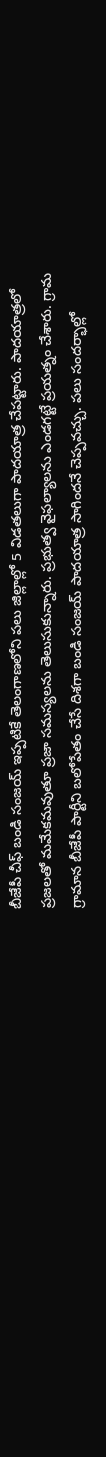బీజేపీ చీఫ్ బండి సంజయ్ ఇప్పటికే తెలంగాణలోని పలు జిల్లాల్లో 5 విడతలుగా పాదయాత్ర చేపట్టారు. పాదయాత్రలో ప్రజలతో మమేకమవుతూ ప్రజా సమస్యలను తెలుసుకున్నారు. ప్రభుత్వ వైఫల్యాలను ఎండగట్టే ప్రయత్నం చేశారు. గ్రామ గ్రామాన బీజేపీ పార్టీని బలోపేతం చేసే దిశగా బండి సంజయ్ పాదయాత్ర సాగిందనే చెప్పవచ్చు. పలు సందర్భాల్లో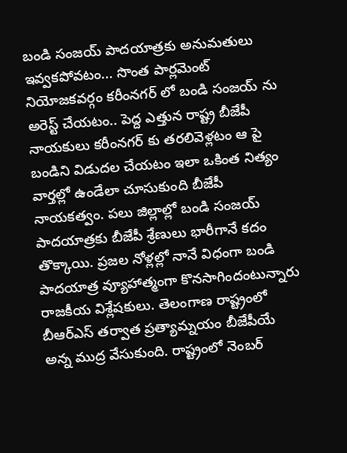బండి సంజయ్ పాదయాత్రకు అనుమతులు ఇవ్వకపోవటం... సొంత పార్లమెంట్ నియోజకవర్గం కరీంనగర్ లో బండి సంజయ్ ను అరెస్ట్ చేయటం.. పెద్ద ఎత్తున రాష్ట్ర బీజేపీ నాయకులు కరీంనగర్ కు తరలివెళ్లటం ఆ పై బండిని విడుదల చేయటం ఇలా ఒకింత నిత్యం వార్తల్లో ఉండేలా చూసుకుంది బీజేపీ నాయకత్వం. పలు జిల్లాల్లో బండి సంజయ్ పాదయాత్రకు బీజేపీ శ్రేణులు భారీగానే కదం తొక్కాయి. ప్రజల నోళ్లల్లో నానే విధంగా బండి పాదయాత్ర వ్యూహాత్మంగా కొనసాగిందంటున్నారు రాజకీయ విశ్లేషకులు. తెలంగాణ రాష్ట్రంలో బీఆర్ఎస్ తర్వాత ప్రత్యామ్నయం బీజేపీయే అన్న ముద్ర వేసుకుంది. రాష్ట్రంలో నెంబర్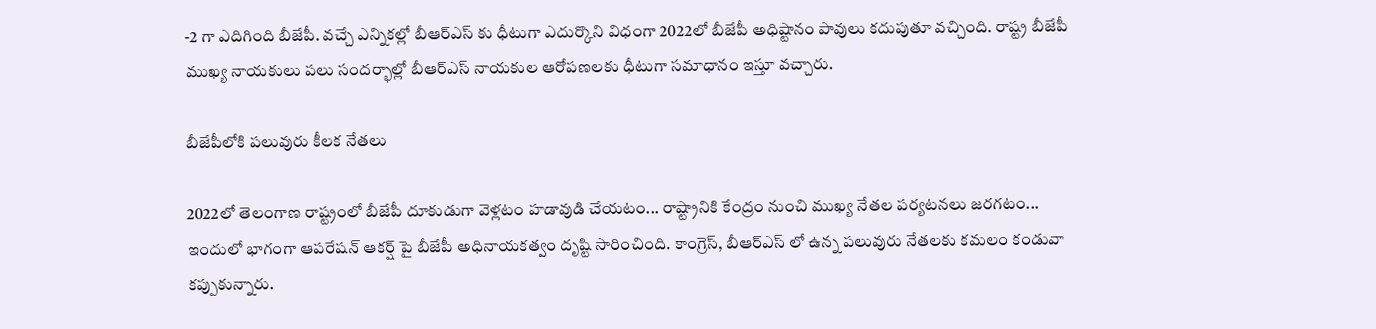-2 గా ఎదిగింది బీజేపీ. వచ్చే ఎన్నికల్లో బీఆర్ఎస్ కు ధీటుగా ఎదుర్కొని విధంగా 2022లో బీజేపీ అధిష్టానం పావులు కదుపుతూ వచ్చింది. రాష్ట్ర బీజేపీ ముఖ్య నాయకులు పలు సందర్భాల్లో బీఆర్ఎస్ నాయకుల ఆరోపణలకు ధీటుగా సమాధానం ఇస్తూ వచ్చారు.

బీజేపీలోకి పలువురు కీలక నేతలు

2022లో తెలంగాణ రాష్ట్రంలో బీజేపీ దూకుడుగా వెళ్లటం హడావుడి చేయటం... రాష్ట్రానికి కేంద్రం నుంచి ముఖ్య నేతల పర్యటనలు జరగటం... ఇందులో భాగంగా ఆపరేషన్ ఆకర్ష్ పై బీజేపీ అధినాయకత్వం దృష్టి సారించింది. కాంగ్రెస్, బీఆర్ఎస్ లో ఉన్న పలువురు నేతలకు కమలం కండువా కప్పుకున్నారు.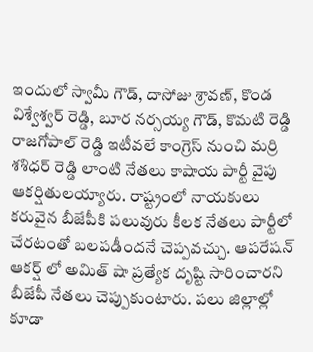ఇందులో స్వామీ గౌడ్, దాసోజు శ్రావణ్, కొండ విశ్వేశ్వర్ రెడ్డి, బూర నర్సయ్య గౌడ్, కొమటి రెడ్డి రాజగోపాల్ రెడ్డి ఇటీవలే కాంగ్రెస్ నుంచి మర్రి శశిధర్ రెడ్డి లాంటి నేతలు కాషాయ పార్టీ వైపు ఆకర్షితులయ్యారు. రాష్ట్రంలో నాయకులు కరువైన బీజేపీకి పలువురు కీలక నేతలు పార్టీలో చేరటంతో బలపడీందనే చెప్పవచ్చు. ఆపరేషన్ ఆకర్ష్ లో అమిత్ షా ప్రత్యేక దృష్టి సారించారని బీజేపీ నేతలు చెప్పుకుంటారు. పలు జిల్లాల్లో కూడా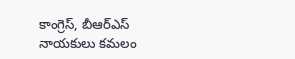కాంగ్రెస్, బీఆర్ఎస్ నాయకులు కమలం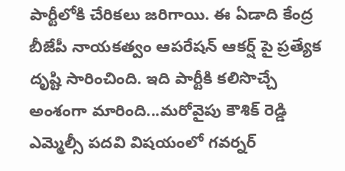పార్టీలోకి చేరికలు జరిగాయి. ఈ ఏడాది కేంద్ర బీజేపీ నాయకత్వం ఆపరేషన్ ఆకర్ష్ పై ప్రత్యేక దృష్టి సారించింది. ఇది పార్టీకి కలిసొచ్చే అంశంగా మారింది...మరోవైపు కౌశిక్ రెడ్డి ఎమ్మెల్సీ పదవి విషయంలో గవర్నర్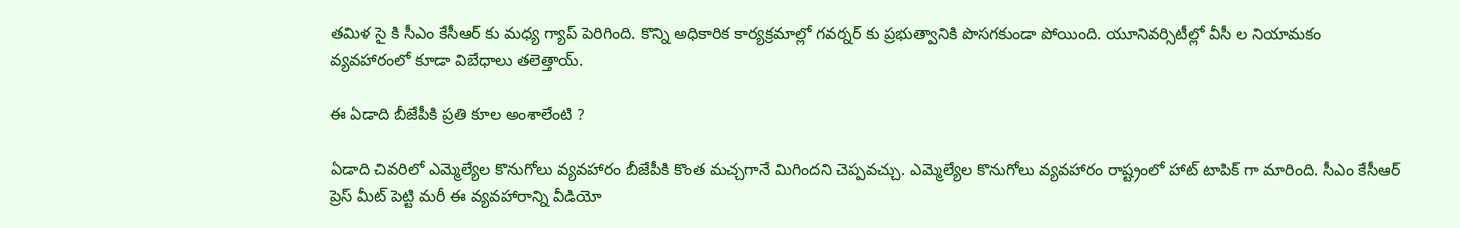తమిళ సై కి సీఎం కేసీఆర్ కు మధ్య గ్యాప్ పెరిగింది. కొన్ని అధికారిక కార్యక్రమాల్లో గవర్నర్ కు ప్రభుత్వానికి పొసగకుండా పోయింది. యూనివర్సిటీల్లో వీసీ ల నియామకం వ్యవహారంలో కూడా విబేధాలు తలెత్తాయ్.

ఈ ఏడాది బీజేపీకి ప్రతి కూల అంశాలేంటి ?

ఏడాది చివరిలో ఎమ్మెల్యేల కొనుగోలు వ్యవహారం బీజేపీకి కొంత మచ్చగానే మిగిందని చెప్పవచ్చు. ఎమ్మెల్యేల కొనుగోలు వ్యవహారం రాష్ట్రంలో హాట్ టాపిక్ గా మారింది. సీఎం కేసీఆర్ ప్రెస్ మీట్ పెట్టి మరీ ఈ వ్యవహారాన్ని వీడియో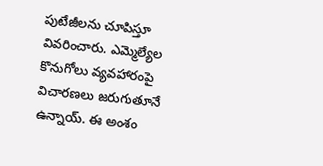పుటేజీలను చూపిస్తూ వివరించారు. ఎమ్మెల్యేల కొనుగోలు వ్యవహారంపై విచారణలు జరుగుతూనే ఉన్నాయ్. ఈ అంశం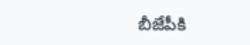బీజేపీకి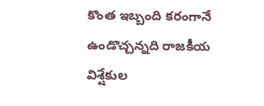కొంత ఇబ్బంది కరంగానే ఉండొచ్చన్నది రాజకీయ విశ్షేకుల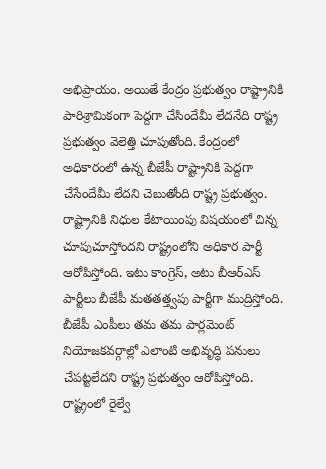అభిప్రాయం. అయితే కేంద్రం ప్రభుత్వం రాష్ట్రానికి పారిశ్రామికంగా పెద్దగా చేసిందేమీ లేదనేది రాష్ట్ర ప్రభుత్వం వెలెత్తి చూపుతోంది. కేంద్రంలో అధికారంలో ఉన్న బీజేపీ రాష్ట్రానికి పెద్దగా చేసేందేమీ లేదని చెబుతోంది రాష్ట్ర ప్రభుత్వం. రాష్ట్రానికి నిధుల కేటాయింపు విషయంలో చిన్న చూపుచూస్తోందని రాష్ట్రంలోని అధికార పార్టీ ఆరోపిస్తోంది. ఇటు కాంగ్రెస్, అటు బీఆర్ఎస్ పార్టీలు బీజేపీ మతతత్త్వపు పార్టీగా ముద్రిస్తోంది. బీజేపీ ఎంపీలు తమ తమ పార్లమెంట్ నియోజకవర్గాల్లో ఎలాంటి అభివృద్ధి పనులు చేపట్టలేదని రాష్ట్ర ప్రభుత్వం ఆరోపిస్తోంది. రాష్ట్రంలో రైల్వే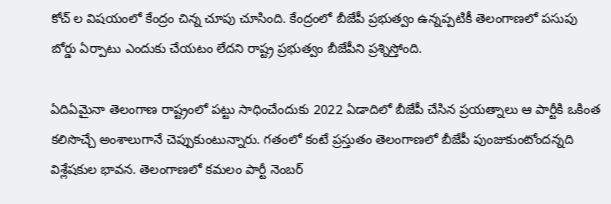కోచ్ ల విషయంలో కేంద్రం చిన్న చూపు చూసింది. కేంద్రంలో బీజేపీ ప్రభుత్వం ఉన్నప్పటికీ తెలంగాణలో పసుపు బోర్డు ఏర్పాటు ఎందుకు చేయటం లేదని రాష్ట్ర ప్రభుత్వం బీజేపీని ప్రశ్నిస్తోంది.

ఏదిఏమైనా తెలంగాణ రాష్ట్రంలో పట్టు సాధించేందుకు 2022 ఏడాదిలో బీజేపీ చేసిన ప్రయత్నాలు ఆ పార్టీకి ఒకింత కలిసొచ్చే అంశాలుగానే చెప్పుకుంటున్నారు. గతంలో కంటే ప్రస్తుతం తెలంగాణలో బీజేపీ పుంజుకుంటోందన్నది విశ్లేషకుల భావన. తెలంగాణలో కమలం పార్టీ నెంబర్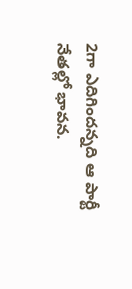2గా ఎదిగిందన్నది ఆ పార్టీ నేతల్లో భావన.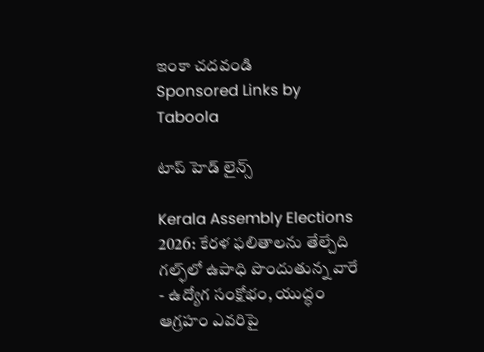ఇంకా చదవండి
Sponsored Links by Taboola

టాప్ హెడ్ లైన్స్

Kerala Assembly Elections 2026: కేరళ ఫలితాలను తేల్చేది గల్ఫ్‌లో ఉపాధి పొందుతున్న వారే - ఉద్యోగ సంక్షోభం, యుద్ధం ఆగ్రహం ఎవరిపై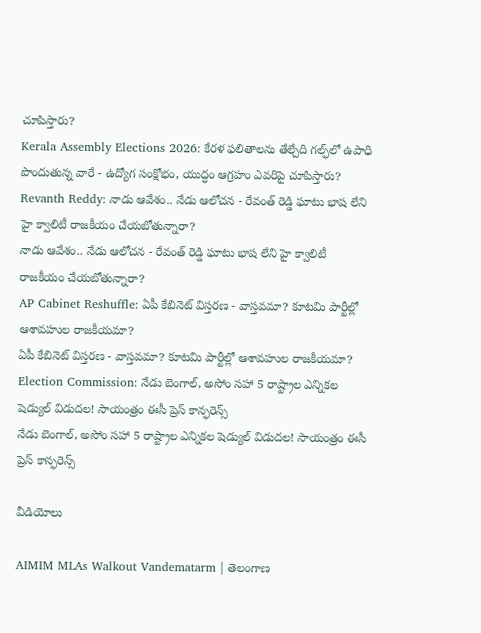చూపిస్తారు?
Kerala Assembly Elections 2026: కేరళ ఫలితాలను తేల్చేది గల్ఫ్‌లో ఉపాధి పొందుతున్న వారే - ఉద్యోగ సంక్షోభం, యుద్ధం ఆగ్రహం ఎవరిపై చూపిస్తారు?
Revanth Reddy: నాడు ఆవేశం.. నేడు ఆలోచన - రేవంత్ రెడ్డి ఘాటు భాష లేని హై క్వాలిటీ రాజకీయం చేయబోతున్నారా?
నాడు ఆవేశం.. నేడు ఆలోచన - రేవంత్ రెడ్డి ఘాటు భాష లేని హై క్వాలిటీ రాజకీయం చేయబోతున్నారా?
AP Cabinet Reshuffle: ఏపీ కేబినెట్ విస్తరణ - వాస్తవమా? కూటమి పార్టీల్లో ఆశావహుల రాజకీయమా?
ఏపీ కేబినెట్ విస్తరణ - వాస్తవమా? కూటమి పార్టీల్లో ఆశావహుల రాజకీయమా?
Election Commission: నేడు బెంగాల్, అసోం సహా 5 రాష్ట్రాల ఎన్నికల షెడ్యుల్ విడుదల! సాయంత్రం ఈసీ ప్రెస్ కాన్ఫరెన్స్
నేడు బెంగాల్, అసోం సహా 5 రాష్ట్రాల ఎన్నికల షెడ్యుల్ విడుదల! సాయంత్రం ఈసీ ప్రెస్ కాన్ఫరెన్స్

వీడియోలు

AIMIM MLAs Walkout Vandematarm | తెలంగాణ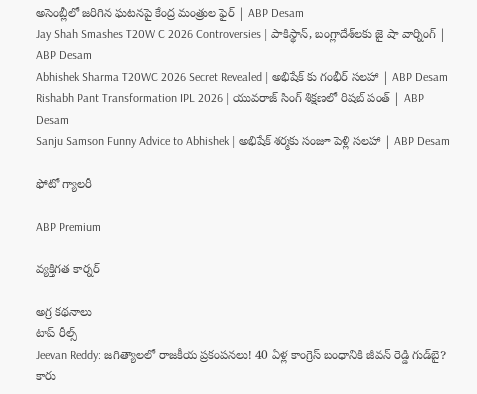అసెంబ్లీలో జరిగిన ఘటనపై కేంద్ర మంత్రుల ఫైర్ | ABP Desam
Jay Shah Smashes T20W C 2026 Controversies | పాకిస్థాన్, బంగ్లాదేశ్‌లకు జై షా వార్నింగ్ | ABP Desam
Abhishek Sharma T20WC 2026 Secret Revealed | అభిషేక్ కు గంభీర్ సలహా | ABP Desam
Rishabh Pant Transformation IPL 2026 | యువరాజ్ సింగ్ శిక్షణలో రిషబ్ పంత్ | ABP Desam
Sanju Samson Funny Advice to Abhishek | అభిషేక్ శర్మకు సంజూ పెళ్లి సలహా | ABP Desam

ఫోటో గ్యాలరీ

ABP Premium

వ్యక్తిగత కార్నర్

అగ్ర కథనాలు
టాప్ రీల్స్
Jeevan Reddy: జగిత్యాలలో రాజకీయ ప్రకంపనలు! 40 ఏళ్ల కాంగ్రెస్‌ బంధానికి జీవన్ రెడ్డి గుడ్‌బై? కారు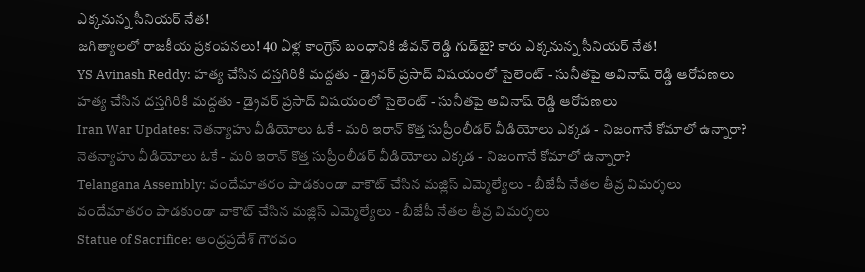ఎక్కనున్న సీనియర్‌ నేత!
జగిత్యాలలో రాజకీయ ప్రకంపనలు! 40 ఏళ్ల కాంగ్రెస్‌ బంధానికి జీవన్ రెడ్డి గుడ్‌బై? కారు ఎక్కనున్న సీనియర్‌ నేత!
YS Avinash Reddy: హత్య చేసిన దస్తగిరికి మద్దతు - డ్రైవర్ ప్రసాద్ విషయంలో సైలెంట్ - సునీతపై అవినాష్ రెడ్డి ఆరోపణలు
హత్య చేసిన దస్తగిరికి మద్దతు - డ్రైవర్ ప్రసాద్ విషయంలో సైలెంట్ - సునీతపై అవినాష్ రెడ్డి ఆరోపణలు
Iran War Updates: నెతన్యాహు వీడియోలు ఓకే - మరి ఇరాన్ కొత్త సుప్రీంలీడర్ వీడియోలు ఎక్కడ - నిజంగానే కోమాలో ఉన్నారా?
నెతన్యాహు వీడియోలు ఓకే - మరి ఇరాన్ కొత్త సుప్రీంలీడర్ వీడియోలు ఎక్కడ - నిజంగానే కోమాలో ఉన్నారా?
Telangana Assembly: వందేమాతరం పాడకుండా వాకౌట్ చేసిన మజ్లిస్ ఎమ్మెల్యేలు - బీజేపీ నేతల తీవ్ర విమర్శలు
వందేమాతరం పాడకుండా వాకౌట్ చేసిన మజ్లిస్ ఎమ్మెల్యేలు - బీజేపీ నేతల తీవ్ర విమర్శలు
Statue of Sacrifice: ఆంధ్రప్రదేశ్ గౌరవం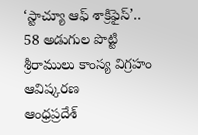‘స్టాచ్యూ ఆఫ్ శాక్రిఫైస్’.. 58 అడుగుల పొట్టి శ్రీరాములు కాంస్య విగ్రహం ఆవిష్కరణ
ఆంధ్రప్రదేశ్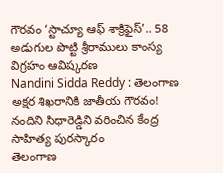గౌరవం ‘స్టాచ్యూ ఆఫ్ శాక్రిఫైస్’.. 58 అడుగుల పొట్టి శ్రీరాములు కాంస్య విగ్రహం ఆవిష్కరణ
Nandini Sidda Reddy : తెలంగాణ అక్షర శిఖరానికి జాతీయ గౌరవం! నందిని సిధారెడ్డిని వరించిన కేంద్ర సాహిత్య పురస్కారం
తెలంగాణ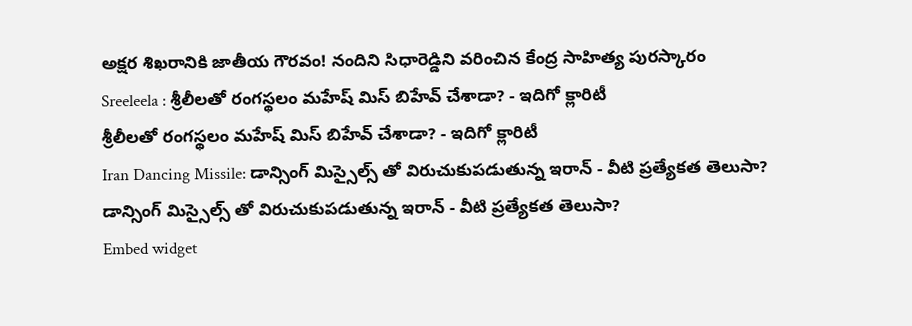అక్షర శిఖరానికి జాతీయ గౌరవం! నందిని సిధారెడ్డిని వరించిన కేంద్ర సాహిత్య పురస్కారం
Sreeleela : శ్రీలీలతో రంగస్థలం మహేష్ మిస్ బిహేవ్ చేశాడా? - ఇదిగో క్లారిటీ
శ్రీలీలతో రంగస్థలం మహేష్ మిస్ బిహేవ్ చేశాడా? - ఇదిగో క్లారిటీ
Iran Dancing Missile: డాన్సింగ్ మిస్సైల్స్ తో విరుచుకుపడుతున్న ఇరాన్ - వీటి ప్రత్యేకత తెలుసా?
డాన్సింగ్ మిస్సైల్స్ తో విరుచుకుపడుతున్న ఇరాన్ - వీటి ప్రత్యేకత తెలుసా?
Embed widget